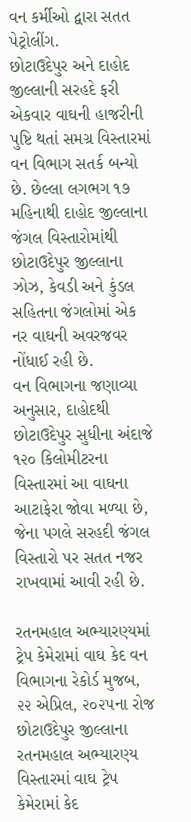વન કર્મીઓ દ્વારા સતત પેટ્રોલીંગ.
છોટાઉદેપુર અને દાહોદ જીલ્લાની સરહદે ફરી એકવાર વાઘની હાજરીની પુષ્ટિ થતાં સમગ્ર વિસ્તારમાં વન વિભાગ સતર્ક બન્યો છે. છેલ્લા લગભગ ૧૭ મહિનાથી દાહોદ જીલ્લાના જંગલ વિસ્તારોમાંથી છોટાઉદેપુર જીલ્લાના ઝોઝ, કેવડી અને કુંડલ સહિતના જંગલોમાં એક નર વાઘની અવરજવર નોંધાઈ રહી છે.
વન વિભાગના જણાવ્યા અનુસાર, દાહોદથી છોટાઉદેપુર સુધીના અંદાજે ૧૨૦ કિલોમીટરના વિસ્તારમાં આ વાઘના આટાફેરા જોવા મળ્યા છે, જેના પગલે સરહદી જંગલ વિસ્તારો પર સતત નજર રાખવામાં આવી રહી છે.

રતનમહાલ અભ્યારણ્યમાં ટ્રેપ કેમેરામાં વાઘ કેદ વન વિભાગના રેકોર્ડ મુજબ, ૨૨ એપ્રિલ, ૨૦૨૫ના રોજ છોટાઉદેપુર જીલ્લાના રતનમહાલ અભ્યારણ્ય વિસ્તારમાં વાઘ ટ્રેપ કેમેરામાં કેદ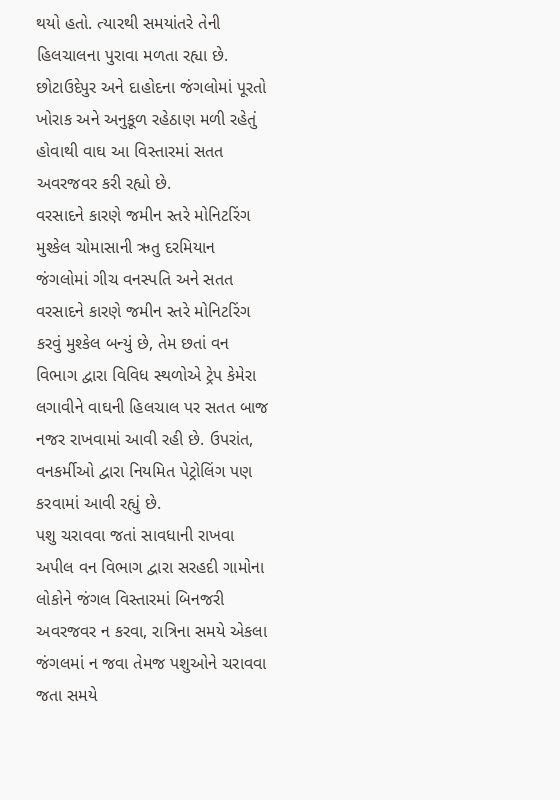થયો હતો. ત્યારથી સમયાંતરે તેની હિલચાલના પુરાવા મળતા રહ્યા છે. છોટાઉદેપુર અને દાહોદના જંગલોમાં પૂરતો ખોરાક અને અનુકૂળ રહેઠાણ મળી રહેતું હોવાથી વાઘ આ વિસ્તારમાં સતત અવરજવર કરી રહ્યો છે.
વરસાદને કારણે જમીન સ્તરે મોનિટરિંગ મુશ્કેલ ચોમાસાની ઋતુ દરમિયાન જંગલોમાં ગીચ વનસ્પતિ અને સતત વરસાદને કારણે જમીન સ્તરે મોનિટરિંગ કરવું મુશ્કેલ બન્યું છે, તેમ છતાં વન વિભાગ દ્વારા વિવિધ સ્થળોએ ટ્રેપ કેમેરા લગાવીને વાઘની હિલચાલ પર સતત બાજ નજર રાખવામાં આવી રહી છે. ઉપરાંત, વનકર્મીઓ દ્વારા નિયમિત પેટ્રોલિંગ પણ કરવામાં આવી રહ્યું છે.
પશુ ચરાવવા જતાં સાવધાની રાખવા અપીલ વન વિભાગ દ્વારા સરહદી ગામોના લોકોને જંગલ વિસ્તારમાં બિનજરી અવરજવર ન કરવા, રાત્રિના સમયે એકલા જંગલમાં ન જવા તેમજ પશુઓને ચરાવવા જતા સમયે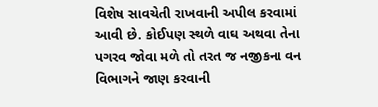વિશેષ સાવચેતી રાખવાની અપીલ કરવામાં આવી છે. કોઈપણ સ્થળે વાઘ અથવા તેના પગરવ જોવા મળે તો તરત જ નજીકના વન વિભાગને જાણ કરવાની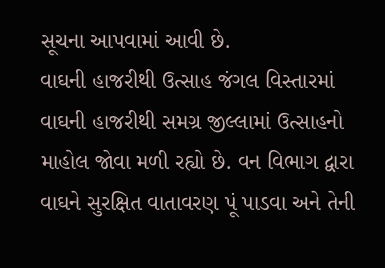સૂચના આપવામાં આવી છે.
વાઘની હાજરીથી ઉત્સાહ જંગલ વિસ્તારમાં વાઘની હાજરીથી સમગ્ર જીલ્લામાં ઉત્સાહનો માહોલ જોવા મળી રહ્યો છે. વન વિભાગ દ્વારા વાઘને સુરક્ષિત વાતાવરણ પૂં પાડવા અને તેની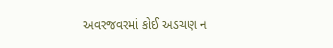અવરજવરમાં કોઈ અડચણ ન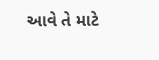આવે તે માટે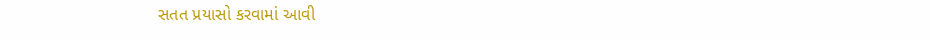સતત પ્રયાસો કરવામાં આવી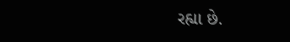રહ્યા છે.